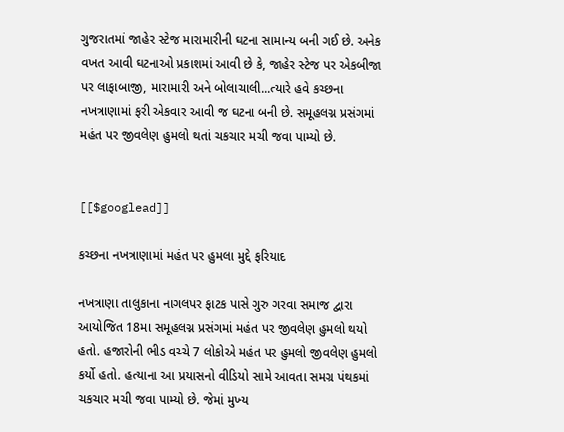ગુજરાતમાં જાહેર સ્ટેજ મારામારીની ઘટના સામાન્ય બની ગઈ છે. અનેક વખત આવી ઘટનાઓ પ્રકાશમાં આવી છે કે, જાહેર સ્ટેજ પર એકબીજા પર લાફાબાજી, મારામારી અને બોલાચાલી...ત્યારે હવે કચ્છના નખત્રાણામાં ફરી એકવાર આવી જ ઘટના બની છે. સમૂહલગ્ન પ્રસંગમાં મહંત પર જીવલેણ હુમલો થતાં ચકચાર મચી જવા પામ્યો છે.


[[$googlead]]

કચ્છના નખત્રાણામાં મહંત પર હુમલા મુદ્દે ફરિયાદ

નખત્રાણા તાલુકાના નાગલપર ફાટક પાસે ગુરુ ગરવા સમાજ દ્વારા આયોજિત 18મા સમૂહલગ્ન પ્રસંગમાં મહંત પર જીવલેણ હુમલો થયો હતો. હજારોની ભીડ વચ્ચે 7 લોકોએ મહંત પર હુમલો જીવલેણ હુમલો કર્યો હતો. હત્યાના આ પ્રયાસનો વીડિયો સામે આવતા સમગ્ર પંથકમાં ચકચાર મચી જવા પામ્યો છે. જેમાં મુખ્‍ય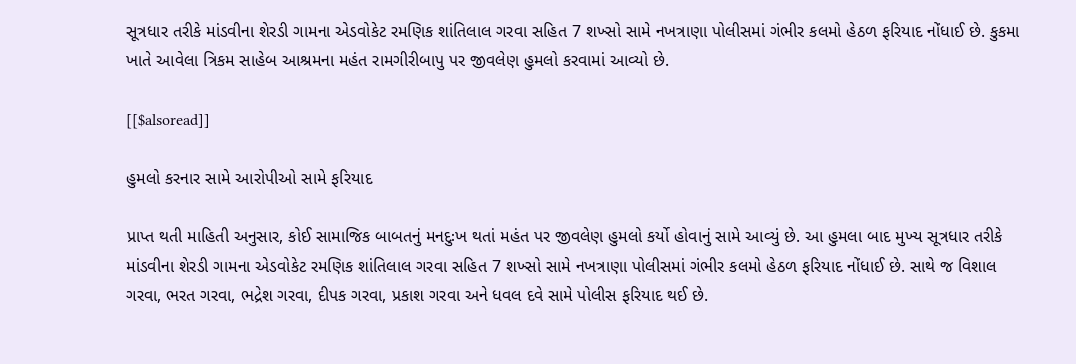સૂત્રધાર તરીકે માંડવીના શેરડી ગામના એડવોકેટ રમણિક શાંતિલાલ ગરવા સહિત 7 શખ્સો સામે નખત્રાણા પોલીસમાં ગંભીર કલમો હેઠળ ફરિયાદ નોંધાઈ છે. કુકમા ખાતે આવેલા ત્રિકમ સાહેબ આશ્રમના મહંત રામગીરીબાપુ પર જીવલેણ હુમલો કરવામાં આવ્યો છે.

[[$alsoread]]

હુમલો કરનાર સામે આરોપીઓ સામે ફરિયાદ

પ્રાપ્ત થતી માહિતી અનુસાર, કોઈ સામાજિક બાબતનું મનદુઃખ થતાં મહંત પર જીવલેણ હુમલો કર્યો હોવાનું સામે આવ્યું છે. આ હુમલા બાદ મુખ્‍ય સૂત્રધાર તરીકે માંડવીના શેરડી ગામના એડવોકેટ રમણિક શાંતિલાલ ગરવા સહિત 7 શખ્સો સામે નખત્રાણા પોલીસમાં ગંભીર કલમો હેઠળ ફરિયાદ નોંધાઈ છે. સાથે જ વિશાલ ગરવા, ભરત ગરવા, ભદ્રેશ ગરવા, દીપક ગરવા, પ્રકાશ ગરવા અને ધવલ દવે સામે પોલીસ ફરિયાદ થઈ છે.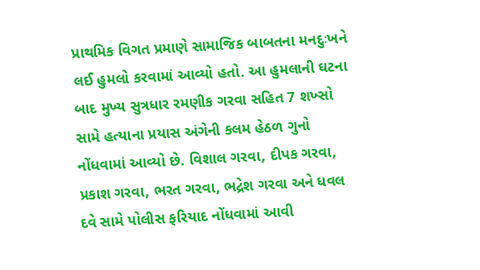પ્રાથમિક વિગત પ્રમાણે સામાજિક બાબતના મનદુઃખને લઈ હુમલો કરવામાં આવ્યો હતો. આ હુમલાની ઘટના બાદ મુખ્ય સુત્રધાર રમણીક ગરવા સહિત 7 શખ્સો સામે હત્યાના પ્રયાસ અંગેની કલમ હેઠળ ગુનો નોંધવામાં આવ્યો છે. વિશાલ ગરવા, દીપક ગરવા, પ્રકાશ ગરવા, ભરત ગરવા, ભદ્રેશ ગરવા અને ધવલ દવે સામે પોલીસ ફરિયાદ નોંધવામાં આવી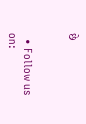છે


  • Follow us on: